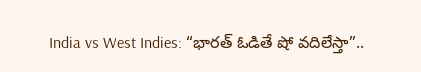India vs West Indies: “భారత్ ఓడితే షో వదిలేస్తా”..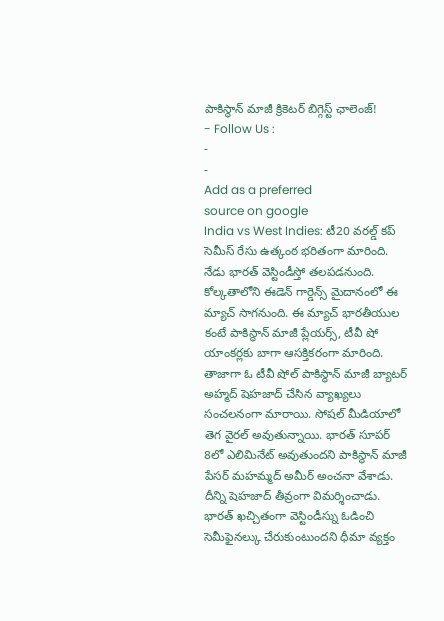పాకిస్థాన్ మాజీ క్రికెటర్ బిగ్గెస్ట్ ఛాలెంజ్!
- Follow Us :
-
-
Add as a preferred
source on google
India vs West Indies: టీ20 వరల్డ్ కప్ సెమీస్ రేసు ఉత్కంఠ భరితంగా మారింది. నేడు భారత్ వెస్టిండీస్తో తలపడనుంది. కోల్కతాలోని ఈడెన్ గార్డెన్స్ మైదానంలో ఈ మ్యాచ్ సాగనుంది. ఈ మ్యాచ్ భారతీయుల కంటే పాకిస్థాన్ మాజీ ప్లేయర్స్, టీవీ షో యాంకర్లకు బాగా ఆసక్తికరంగా మారింది. తాజాగా ఓ టీవీ షోల్ పాకిస్థాన్ మాజీ బ్యాటర్ అహ్మద్ షెహజాద్ చేసిన వ్యాఖ్యలు సంచలనంగా మారాయి. సోషల్ మీడియాలో తెగ వైరల్ అవుతున్నాయి. భారత్ సూపర్ 8లో ఎలిమినేట్ అవుతుందని పాకిస్థాన్ మాజీ పేసర్ మహమ్మద్ అమీర్ అంచనా వేశాడు. దీన్ని షెహజాద్ తీవ్రంగా విమర్శించాడు. భారత్ ఖచ్చితంగా వెస్టిండీస్ను ఓడించి సెమీఫైనల్కు చేరుకుంటుందని ధీమా వ్యక్తం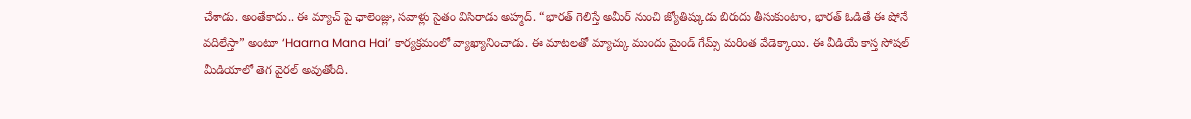చేశాడు. అంతేకాదు.. ఈ మ్యాచ్ పై ఛాలెంజ్లు, సవాళ్లు సైతం విసిరాడు అహ్మద్. “భారత్ గెలిస్తే అమీర్ నుంచి జ్యోతిష్కుడు బిరుదు తీసుకుంటాం, భారత్ ఓడితే ఈ షోనే వదిలేస్తా” అంటూ ‘Haarna Mana Hai’ కార్యక్రమంలో వ్యాఖ్యానించాడు. ఈ మాటలతో మ్యాచ్కు ముందు మైండ్ గేమ్స్ మరింత వేడెక్కాయి. ఈ వీడియే కాస్త సోషల్ మీడియాలో తెగ వైరల్ అవుతోంది.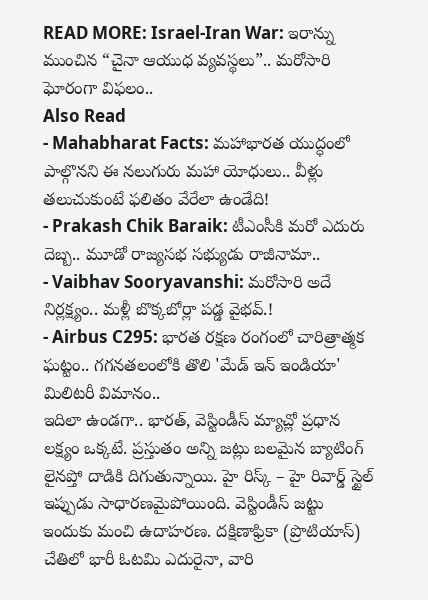READ MORE: Israel-Iran War: ఇరాన్ను ముంచిన “చైనా ఆయుధ వ్యవస్థలు”.. మరోసారి ఘోరంగా విఫలం..
Also Read
- Mahabharat Facts: మహాభారత యుద్ధంలో పాల్గొనని ఈ నలుగురు మహా యోధులు.. వీళ్లు తలుచుకుంటే ఫలితం వేరేలా ఉండేది!
- Prakash Chik Baraik: టీఎంసీకి మరో ఎదురు దెబ్బ.. మూడో రాజ్యసభ సభ్యుడు రాజీనామా..
- Vaibhav Sooryavanshi: మరోసారి అదే నిర్లక్ష్యం.. మళ్లీ బొక్కబోర్లా పడ్డ వైభవ్.!
- Airbus C295: భారత రక్షణ రంగంలో చారిత్రాత్మక ఘట్టం.. గగనతలంలోకి తొలి 'మేడ్ ఇన్ ఇండియా' మిలిటరీ విమానం..
ఇదిలా ఉండగా.. భారత్, వెస్టిండీస్ మ్యాచ్లో ప్రధాన లక్ష్యం ఒక్కటే. ప్రస్తుతం అన్ని జట్లు బలమైన బ్యాటింగ్ లైనప్తో దాడికి దిగుతున్నాయి. హై రిస్క్ – హై రివార్డ్ స్టైల్ ఇప్పుడు సాధారణమైపోయింది. వెస్టిండీస్ జట్టు ఇందుకు మంచి ఉదాహరణ. దక్షిణాఫ్రికా (ప్రొటియాస్) చేతిలో భారీ ఓటమి ఎదురైనా, వారి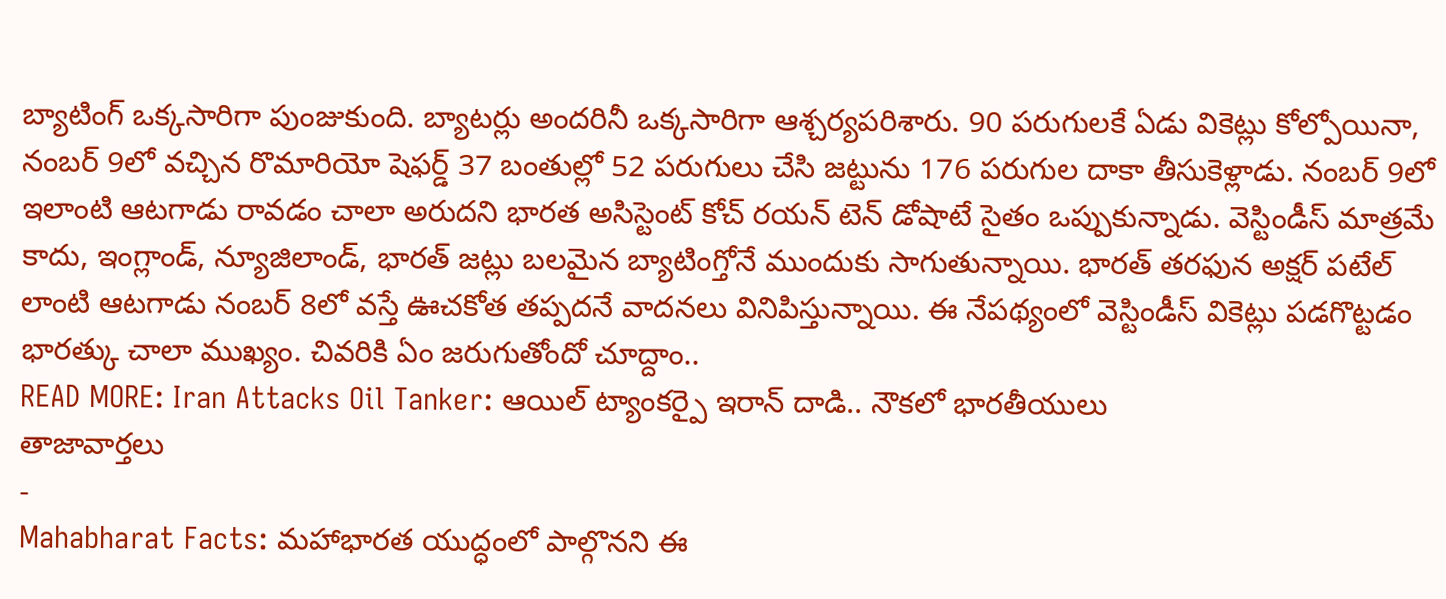బ్యాటింగ్ ఒక్కసారిగా పుంజుకుంది. బ్యాటర్లు అందరినీ ఒక్కసారిగా ఆశ్చర్యపరిశారు. 90 పరుగులకే ఏడు వికెట్లు కోల్పోయినా, నంబర్ 9లో వచ్చిన రొమారియో షెఫర్డ్ 37 బంతుల్లో 52 పరుగులు చేసి జట్టును 176 పరుగుల దాకా తీసుకెళ్లాడు. నంబర్ 9లో ఇలాంటి ఆటగాడు రావడం చాలా అరుదని భారత అసిస్టెంట్ కోచ్ రయన్ టెన్ డోషాటే సైతం ఒప్పుకున్నాడు. వెస్టిండీస్ మాత్రమే కాదు, ఇంగ్లాండ్, న్యూజిలాండ్, భారత్ జట్లు బలమైన బ్యాటింగ్తోనే ముందుకు సాగుతున్నాయి. భారత్ తరఫున అక్షర్ పటేల్ లాంటి ఆటగాడు నంబర్ 8లో వస్తే ఊచకోత తప్పదనే వాదనలు వినిపిస్తున్నాయి. ఈ నేపథ్యంలో వెస్టిండీస్ వికెట్లు పడగొట్టడం భారత్కు చాలా ముఖ్యం. చివరికి ఏం జరుగుతోందో చూద్దాం..
READ MORE: Iran Attacks Oil Tanker: ఆయిల్ ట్యాంకర్పై ఇరాన్ దాడి.. నౌకలో భారతీయులు
తాజావార్తలు
-
Mahabharat Facts: మహాభారత యుద్ధంలో పాల్గొనని ఈ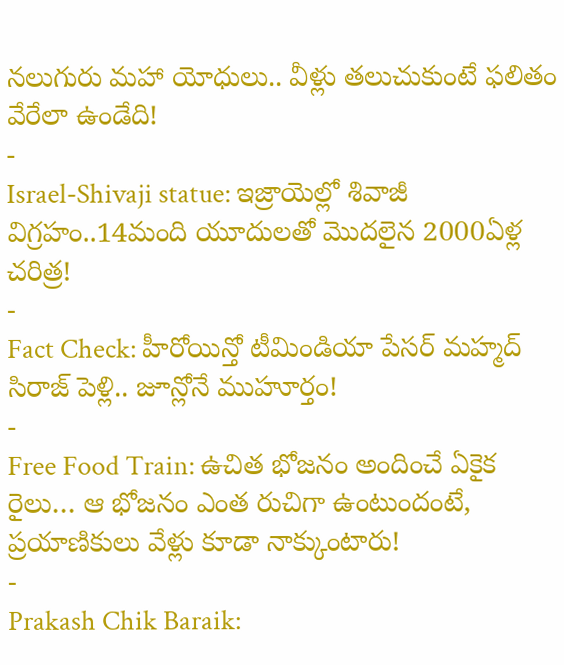నలుగురు మహా యోధులు.. వీళ్లు తలుచుకుంటే ఫలితం వేరేలా ఉండేది!
-
Israel-Shivaji statue: ఇజ్రాయెల్లో శివాజీ విగ్రహం..14మంది యూదులతో మొదలైన 2000ఏళ్ల చరిత్ర!
-
Fact Check: హీరోయిన్తో టీమిండియా పేసర్ మహ్మద్ సిరాజ్ పెళ్లి.. జూన్లోనే ముహూర్తం!
-
Free Food Train: ఉచిత భోజనం అందించే ఏకైక రైలు… ఆ భోజనం ఎంత రుచిగా ఉంటుందంటే, ప్రయాణికులు వేళ్లు కూడా నాక్కుంటారు!
-
Prakash Chik Baraik: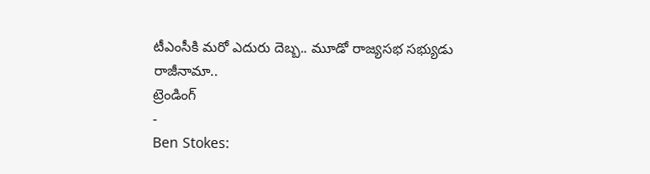టీఎంసీకి మరో ఎదురు దెబ్బ.. మూడో రాజ్యసభ సభ్యుడు రాజీనామా..
ట్రెండింగ్
-
Ben Stokes: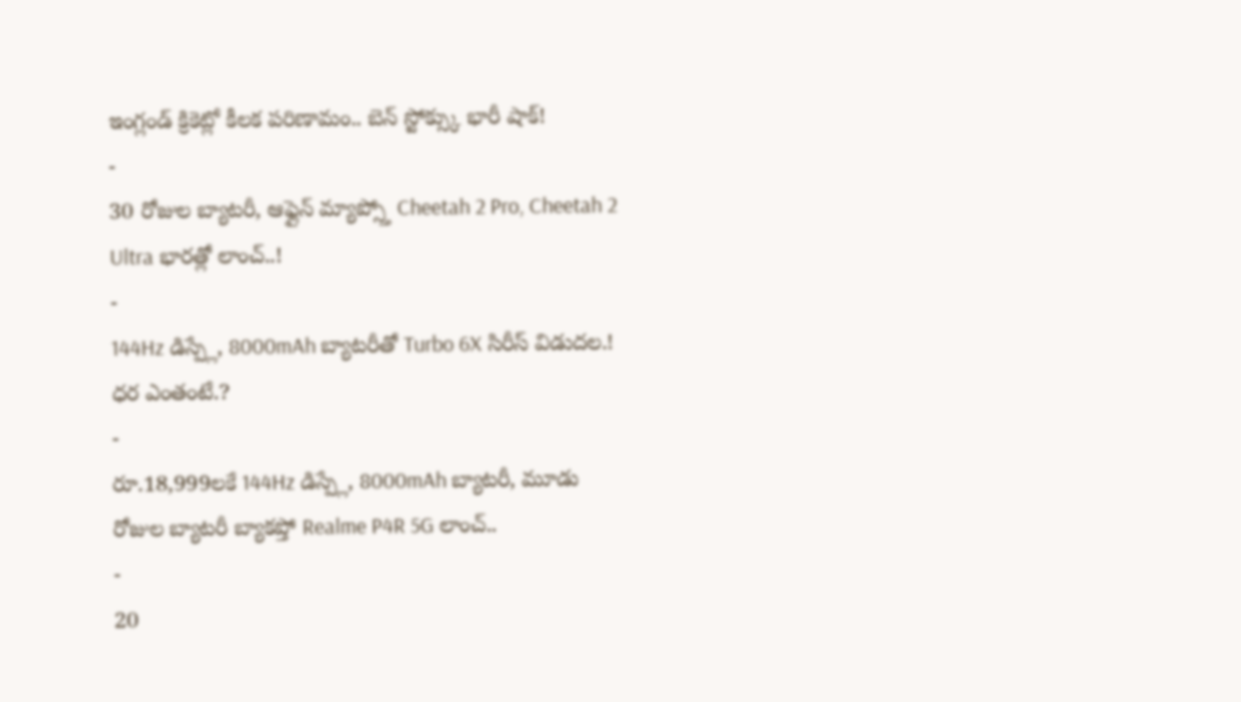ఇంగ్లండ్ క్రికెట్లో కీలక పరిణామం.. బెన్ స్టోక్స్కు భారీ షాక్!
-
30 రోజుల బ్యాటరీ, ఆఫ్లైన్ మ్యాప్స్తో Cheetah 2 Pro, Cheetah 2 Ultra భారత్లో లాంచ్..!
-
144Hz డిస్ప్లే, 8000mAh బ్యాటరీతో Turbo 6X సిరీస్ విడుదల.! ధర ఎంతంటే.?
-
రూ.18,999లకే 144Hz డిస్ప్లే, 8000mAh బ్యాటరీ, మూడు రోజుల బ్యాటరీ బ్యాకప్తో Realme P4R 5G లాంచ్..
-
20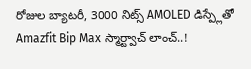రోజుల బ్యాటరీ, 3000 నిట్స్ AMOLED డిస్ప్లేతో Amazfit Bip Max స్మార్ట్వాచ్ లాంచ్..!